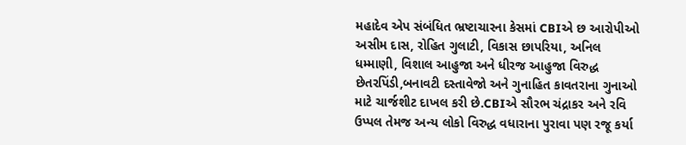મહાદેવ એપ સંબંધિત ભ્રષ્ટાચારના કેસમાં CBIએ છ આરોપીઓ અસીમ દાસ, રોહિત ગુલાટી, વિકાસ છાપરિયા, અનિલ ધમ્માણી, વિશાલ આહુજા અને ધીરજ આહુજા વિરુદ્ધ છેતરપિંડી,બનાવટી દસ્તાવેજો અને ગુનાહિત કાવતરાના ગુનાઓ માટે ચાર્જશીટ દાખલ કરી છે.CBIએ સૌરભ ચંદ્રાકર અને રવિ ઉપ્પલ તેમજ અન્ય લોકો વિરુદ્ધ વધારાના પુરાવા પણ રજૂ કર્યા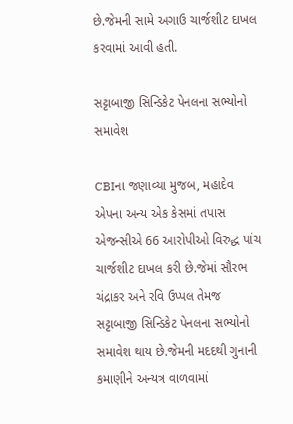છે.જેમની સામે અગાઉ ચાર્જશીટ દાખલ કરવામાં આવી હતી.

સટ્ટાબાજી સિન્ડિકેટ પેનલના સભ્યોનો સમાવેશ

CBIના જણાવ્યા મુજબ, મહાદેવ એપના અન્ય એક કેસમાં તપાસ એજન્સીએ 66 આરોપીઓ વિરુદ્ધ પાંચ ચાર્જશીટ દાખલ કરી છે.જેમાં સૌરભ ચંદ્રાકર અને રવિ ઉપ્પલ તેમજ સટ્ટાબાજી સિન્ડિકેટ પેનલના સભ્યોનો સમાવેશ થાય છે.જેમની મદદથી ગુનાની કમાણીને અન્યત્ર વાળવામાં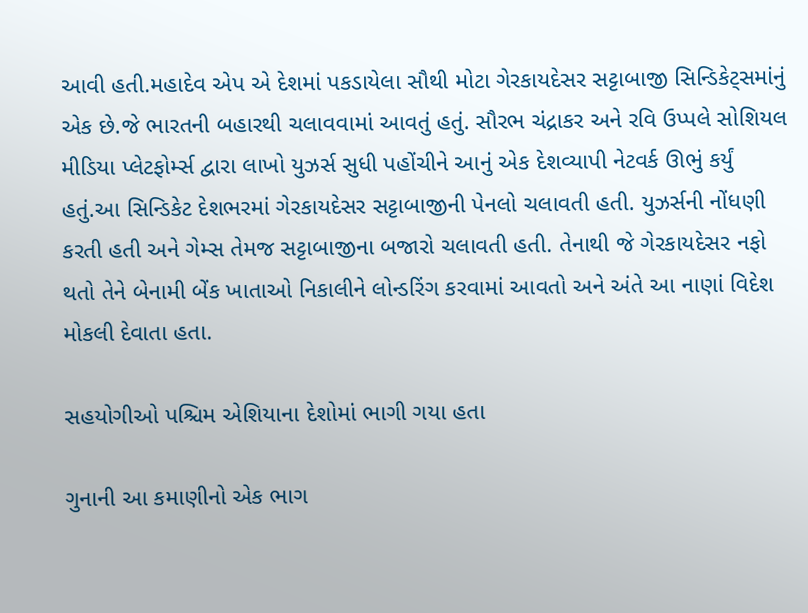આવી હતી.મહાદેવ એપ એ દેશમાં પકડાયેલા સૌથી મોટા ગેરકાયદેસર સટ્ટાબાજી સિન્ડિકેટ્સમાંનું એક છે.જે ભારતની બહારથી ચલાવવામાં આવતું હતું. સૌરભ ચંદ્રાકર અને રવિ ઉપ્પલે સોશિયલ મીડિયા પ્લેટફોર્મ્સ દ્વારા લાખો યુઝર્સ સુધી પહોંચીને આનું એક દેશવ્યાપી નેટવર્ક ઊભું કર્યું હતું.આ સિન્ડિકેટ દેશભરમાં ગેરકાયદેસર સટ્ટાબાજીની પેનલો ચલાવતી હતી. યુઝર્સની નોંધણી કરતી હતી અને ગેમ્સ તેમજ સટ્ટાબાજીના બજારો ચલાવતી હતી. તેનાથી જે ગેરકાયદેસર નફો થતો તેને બેનામી બેંક ખાતાઓ નિકાલીને લોન્ડરિંગ કરવામાં આવતો અને અંતે આ નાણાં વિદેશ મોકલી દેવાતા હતા.

સહયોગીઓ પશ્ચિમ એશિયાના દેશોમાં ભાગી ગયા હતા

ગુનાની આ કમાણીનો એક ભાગ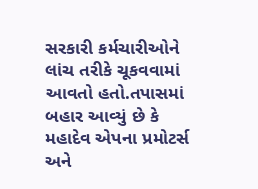સરકારી કર્મચારીઓને લાંચ તરીકે ચૂકવવામાં આવતો હતો.તપાસમાં બહાર આવ્યું છે કે મહાદેવ એપના પ્રમોટર્સ અને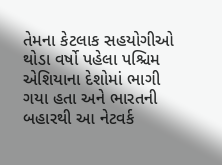તેમના કેટલાક સહયોગીઓ થોડા વર્ષો પહેલા પશ્ચિમ એશિયાના દેશોમાં ભાગી ગયા હતા અને ભારતની બહારથી આ નેટવર્ક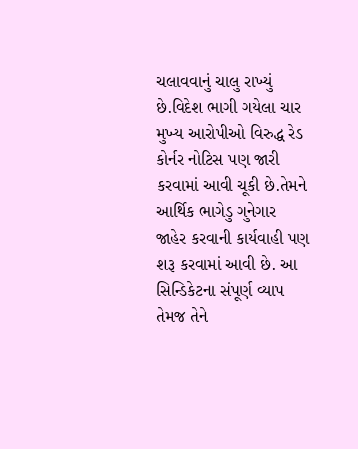ચલાવવાનું ચાલુ રાખ્યું છે.વિદેશ ભાગી ગયેલા ચાર મુખ્ય આરોપીઓ વિરુદ્ધ રેડ કોર્નર નોટિસ પણ જારી કરવામાં આવી ચૂકી છે.તેમને આર્થિક ભાગેડુ ગુનેગાર જાહેર કરવાની કાર્યવાહી પણ શરૂ કરવામાં આવી છે. આ સિન્ડિકેટના સંપૂર્ણ વ્યાપ તેમજ તેને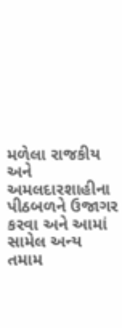મળેલા રાજકીય અને અમલદારશાહીના પીઠબળને ઉજાગર કરવા અને આમાં સામેલ અન્ય તમામ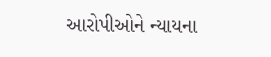આરોપીઓને ન્યાયના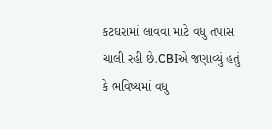કટઘરામાં લાવવા માટે વધુ તપાસ ચાલી રહી છે.CBIએ જણાવ્યું હતું કે ભવિષ્યમાં વધુ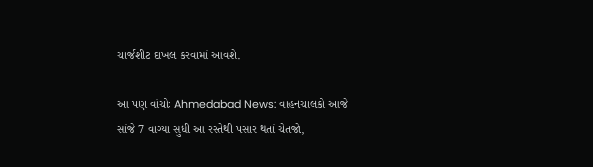ચાર્જશીટ દાખલ કરવામાં આવશે.

આ પણ વાંચોઃ Ahmedabad News: વાહનચાલકો આજે સાંજે 7 વાગ્યા સુધી આ રસ્તેથી પસાર થતાં ચેતજો,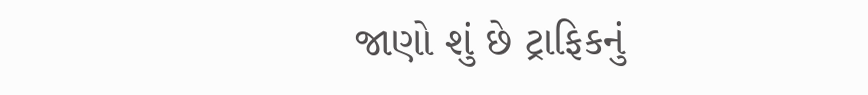જાણો શું છે ટ્રાફિકનું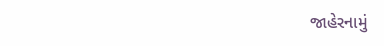જાહેરનામું